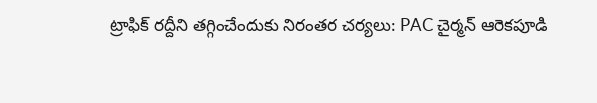ట్రాఫిక్ ర‌ద్దీని త‌గ్గించేందుకు నిరంత‌ర చ‌ర్య‌లు: PAC చైర్మన్ ఆరెకపూడి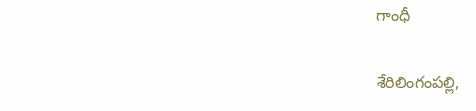గాంధీ

శేరిలింగంప‌ల్లి,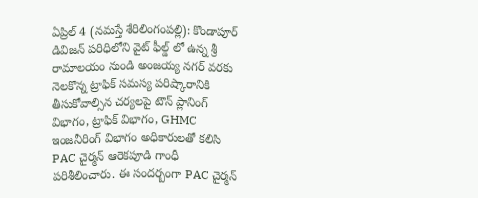ఏప్రిల్ 4 (న‌మ‌స్తే శేరిలింగంప‌ల్లి): కొండాపూర్ డివిజన్ పరిధిలోని వైట్ ఫీల్డ్ లో ఉన్న శ్రీ రామాలయం నుండి అంజయ్య నగర్ వరకు నెలకొన్న ట్రాఫిక్ సమస్య పరిష్కారానికి తీసుకోవాల్సిన చర్యలపై టౌన్ ప్లానింగ్ విభాగం, ట్రాఫిక్ విభాగం, GHMC ఇంజనీరింగ్ విభాగం అధికారులతో కలిసి PAC చైర్మన్ ఆరెకపూడి గాంధీ పరిశీలించారు. ఈ సందర్బంగా PAC చైర్మన్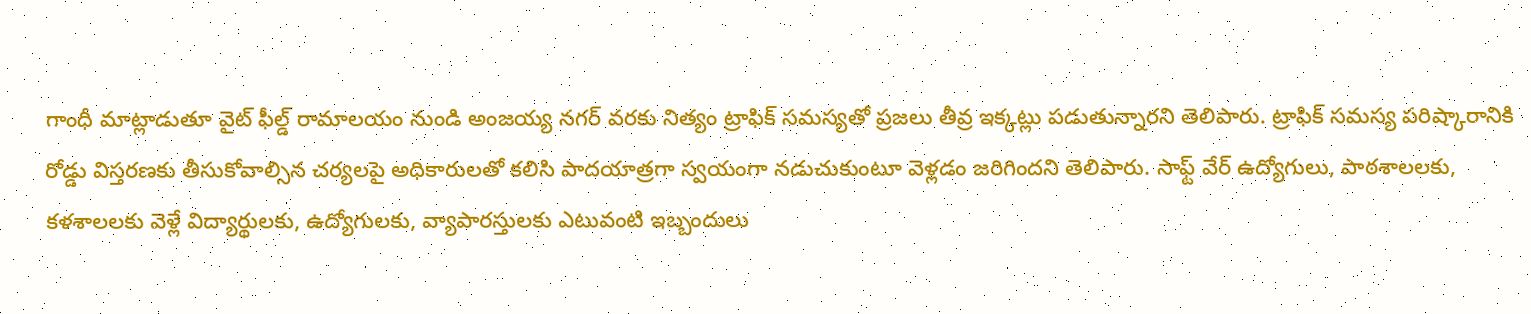గాంధీ మాట్లాడుతూ వైట్ ఫీల్డ్ రామాలయం నుండి అంజయ్య నగర్ వరకు నిత్యం ట్రాఫిక్ సమస్యతో ప్రజలు తీవ్ర ఇక్కట్లు పడుతున్నార‌ని తెలిపారు. ట్రాఫిక్ సమస్య పరిష్కారానికి రోడ్డు విస్తరణకు తీసుకోవాల్సిన చర్యలపై అధికారులతో కలిసి పాదయాత్రగా స్వయంగా నడుచుకుంటూ వెళ్లడం జరిగింద‌ని తెలిపారు. సాఫ్ట్ వేర్ ఉద్యోగులు, పాఠశాలలకు, కళశాలలకు వెళ్లే విద్యార్థులకు, ఉద్యోగులకు, వ్యాపారస్తులకు ఎటువంటి ఇబ్బందులు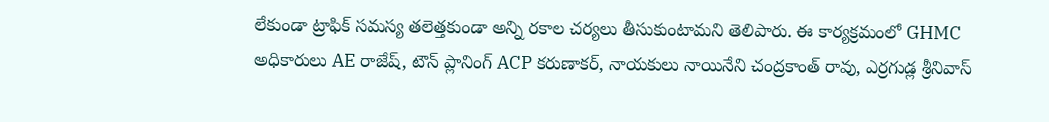లేకుండా ట్రాఫిక్ సమస్య తలెత్తకుండా అన్ని రకాల చర్యలు తీసుకుంటామని తెలిపారు. ఈ కార్యక్రమంలో GHMC అధికారులు AE రాజేష్, టౌన్ ప్లానింగ్ ACP కరుణాకర్, నాయకులు నాయినేని చంద్రకాంత్ రావు, ఎర్రగుడ్ల శ్రీనివాస్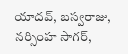యాదవ్, బస్వరాజు, నర్సింహ సాగర్,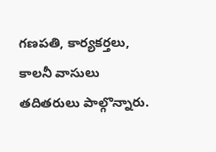గణపతి, కార్యకర్తలు, కాలనీ వాసులు తదితరులు పాల్గొన్నారు.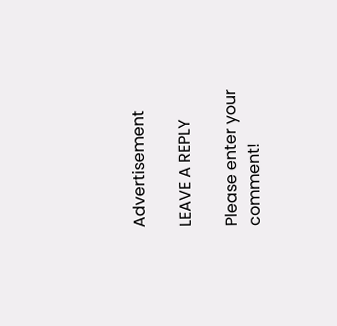Advertisement

LEAVE A REPLY

Please enter your comment!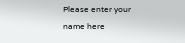Please enter your name here